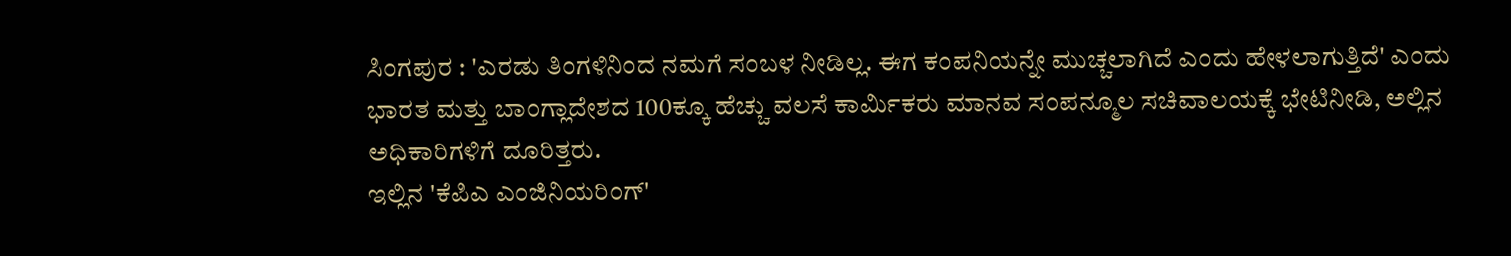ಸಿಂಗಪುರ : 'ಎರಡು ತಿಂಗಳಿನಿಂದ ನಮಗೆ ಸಂಬಳ ನೀಡಿಲ್ಲ. ಈಗ ಕಂಪನಿಯನ್ನೇ ಮುಚ್ಚಲಾಗಿದೆ ಎಂದು ಹೇಳಲಾಗುತ್ತಿದೆ' ಎಂದು ಭಾರತ ಮತ್ತು ಬಾಂಗ್ಲಾದೇಶದ 100ಕ್ಕೂ ಹೆಚ್ಚು ವಲಸೆ ಕಾರ್ಮಿಕರು ಮಾನವ ಸಂಪನ್ಮೂಲ ಸಚಿವಾಲಯಕ್ಕೆ ಭೇಟಿನೀಡಿ, ಅಲ್ಲಿನ ಅಧಿಕಾರಿಗಳಿಗೆ ದೂರಿತ್ತರು.
ಇಲ್ಲಿನ 'ಕೆಪಿಎ ಎಂಜಿನಿಯರಿಂಗ್'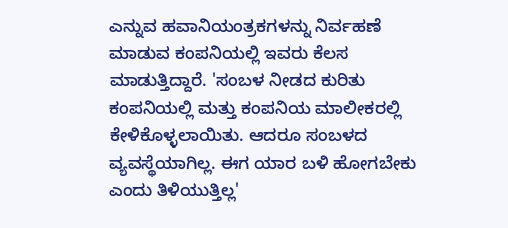ಎನ್ನುವ ಹವಾನಿಯಂತ್ರಕಗಳನ್ನು ನಿರ್ವಹಣೆ ಮಾಡುವ ಕಂಪನಿಯಲ್ಲಿ ಇವರು ಕೆಲಸ ಮಾಡುತ್ತಿದ್ದಾರೆ. 'ಸಂಬಳ ನೀಡದ ಕುರಿತು ಕಂಪನಿಯಲ್ಲಿ ಮತ್ತು ಕಂಪನಿಯ ಮಾಲೀಕರಲ್ಲಿ ಕೇಳಿಕೊಳ್ಳಲಾಯಿತು. ಆದರೂ ಸಂಬಳದ ವ್ಯವಸ್ಥೆಯಾಗಿಲ್ಲ. ಈಗ ಯಾರ ಬಳಿ ಹೋಗಬೇಕು ಎಂದು ತಿಳಿಯುತ್ತಿಲ್ಲ'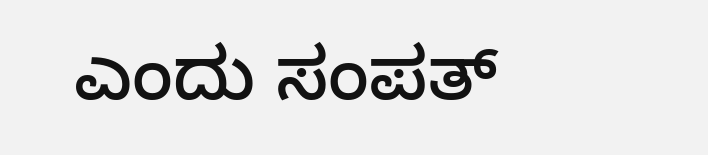ಎಂದು ಸಂಪತ್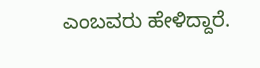ಎಂಬವರು ಹೇಳಿದ್ದಾರೆ.